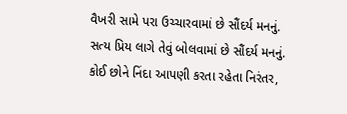વૈખરી સામે પરા ઉચ્ચારવામાં છે સૌંદર્ય મનનું.
સત્ય પ્રિય લાગે તેવું બોલવામાં છે સૌંદર્ય મનનું.
કોઈ છોને નિંદા આપણી કરતા રહેતા નિરંતર,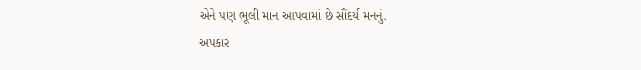એને પણ ભૂલી માન આપવામાં છે સૌંદર્ય મનનું.
અપકાર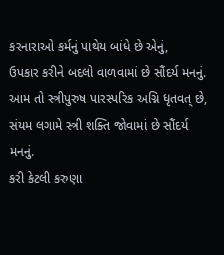કરનારાઓ કર્મનું પાથેય બાંધે છે એનું,
ઉપકાર કરીને બદલો વાળવામાં છે સૌંદર્ય મનનું.
આમ તો સ્ત્રીપુરુષ પારસ્પરિક અગ્નિ ધૃતવત્ છે,
સંયમ લગામે સ્ત્રી શક્તિ જોવામાં છે સૌંદર્ય મનનું.
કરી કેટલી કરુણા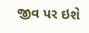જીવ પર ઇશે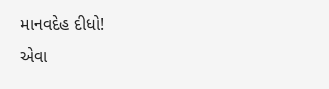માનવદેહ દીધો!
એવા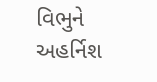વિભુને અહર્નિશ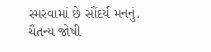સ્મરવામાં છે સૌંદર્ય મનનું.
ચૈતન્ય જોષી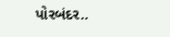પોરબંદર..